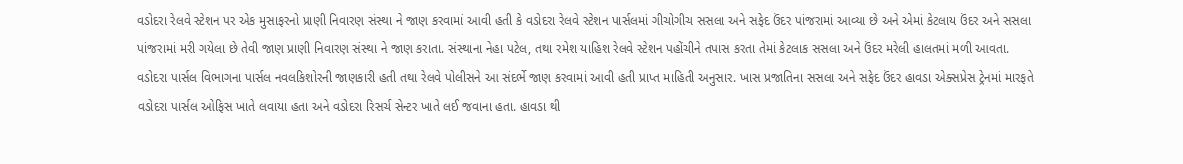વડોદરા રેલવે સ્ટેશન પર એક મુસાફરનો પ્રાણી નિવારણ સંસ્થા ને જાણ કરવામાં આવી હતી કે વડોદરા રેલવે સ્ટેશન પાર્સલમાં ગીચોગીચ સસલા અને સફેદ ઉંદર પાંજરામાં આવ્યા છે અને એમાં કેટલાય ઉંદર અને સસલા પાંજરામાં મરી ગયેલા છે તેવી જાણ પ્રાણી નિવારણ સંસ્થા ને જાણ કરાતા. સંસ્થાના નેહા પટેલ, તથા રમેશ યાહિશ રેલવે સ્ટેશન પહોંચીને તપાસ કરતા તેમાં કેટલાક સસલા અને ઉંદર મરેલી હાલતમાં મળી આવતા. વડોદરા પાર્સલ વિભાગના પાર્સલ નવલકિશોરની જાણકારી હતી તથા રેલવે પોલીસને આ સંદર્ભે જાણ કરવામાં આવી હતી પ્રાપ્ત માહિતી અનુસાર. ખાસ પ્રજાતિના સસલા અને સફેદ ઉંદર હાવડા એક્સપ્રેસ ટ્રેનમાં મારફતે વડોદરા પાર્સલ ઓફિસ ખાતે લવાયા હતા અને વડોદરા રિસર્ચ સેન્ટર ખાતે લઈ જવાના હતા. હાવડા થી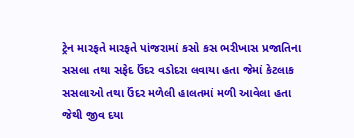ટ્રેન મારફતે મારફતે પાંજરામાં કસો કસ ભરીખાસ પ્રજાતિના સસલા તથા સફેદ ઉંદર વડોદરા લવાયા હતા જેમાં કેટલાક સસલાઓ તથા ઉંદર મળેલી હાલતમાં મળી આવેલા હતા જેથી જીવ દયા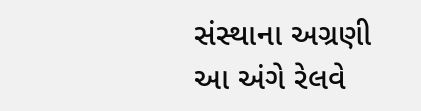સંસ્થાના અગ્રણી આ અંગે રેલવે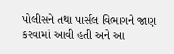પોલીસને તથા પાર્સલ વિભાગને જાણ કરવામાં આવી હતી અને આ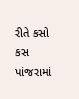રીતે કસો કસ પાંજરામાં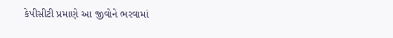કેપીસીટી પ્રમાણે આ જીવોને ભરવામાં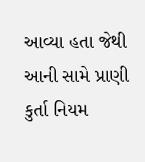આવ્યા હતા જેથી આની સામે પ્રાણી કુર્તા નિયમ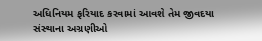અધિનિયમ ફરિયાદ કરવામાં આવશે તેમ જીવદયા સંસ્થાના અગ્રણીઓ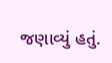જણાવ્યું હતું.